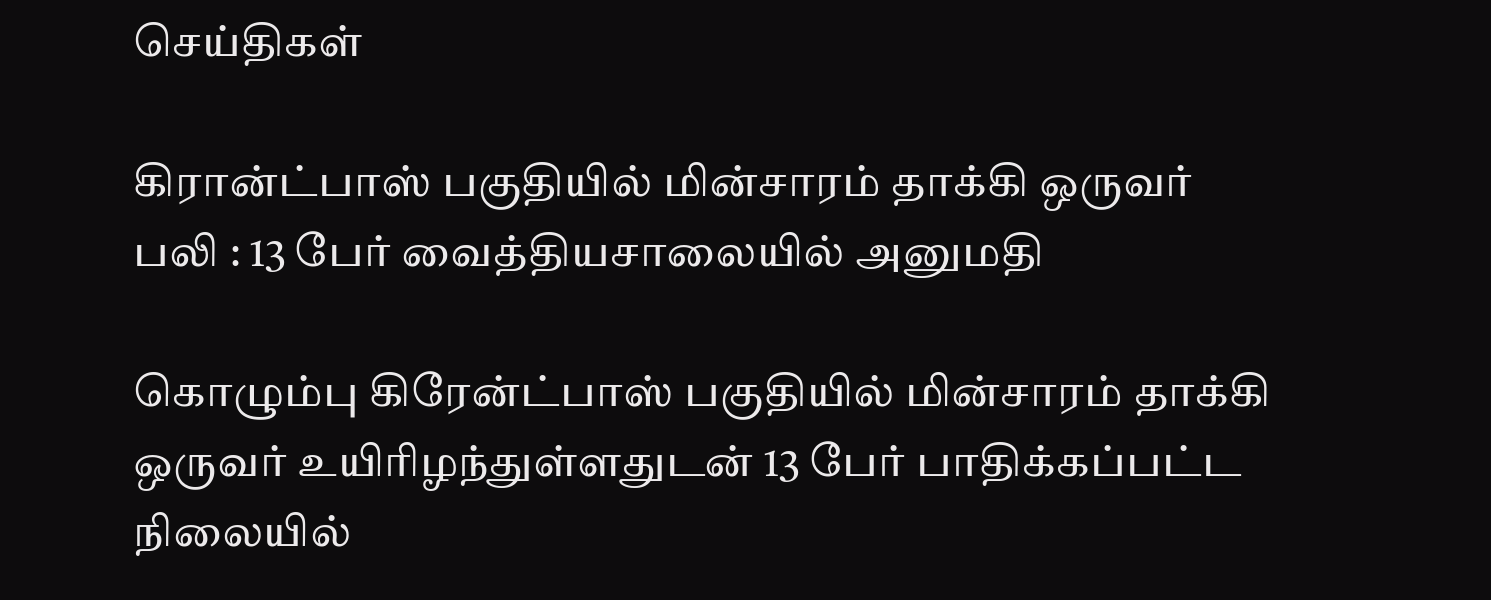செய்திகள்

கிரான்ட்பாஸ் பகுதியில் மின்சாரம் தாக்கி ஒருவர் பலி : 13 பேர் வைத்தியசாலையில் அனுமதி

கொழும்பு கிரேன்ட்பாஸ் பகுதியில் மின்சாரம் தாக்கி ஒருவர் உயிரிழந்துள்ளதுடன் 13 பேர் பாதிக்கப்பட்ட நிலையில்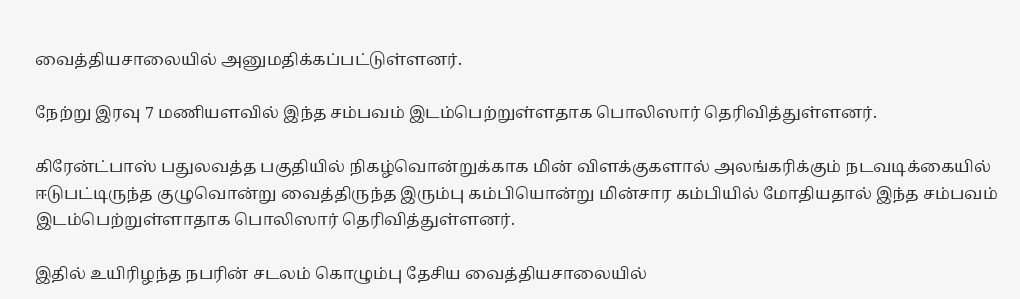வைத்தியசாலையில் அனுமதிக்கப்பட்டுள்ளனர்.

நேற்று இரவு 7 மணியளவில் இந்த சம்பவம் இடம்பெற்றுள்ளதாக பொலிஸார் தெரிவித்துள்ளனர்.

கிரேன்ட்பாஸ் பதுலவத்த பகுதியில் நிகழ்வொன்றுக்காக மின் விளக்குகளால் அலங்கரிக்கும் நடவடிக்கையில் ஈடுபட்டிருந்த குழுவொன்று வைத்திருந்த இரும்பு கம்பியொன்று மின்சார கம்பியில் மோதியதால் இந்த சம்பவம் இடம்பெற்றுள்ளாதாக பொலிஸார் தெரிவித்துள்ளனர்.

இதில் உயிரிழந்த நபரின் சடலம் கொழும்பு தேசிய வைத்தியசாலையில்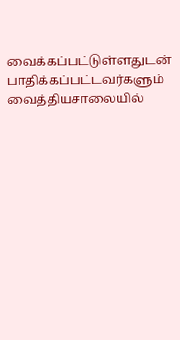வைக்கப்பட்டுள்ளதுடன் பாதிக்கப்பட்டவர்களும் வைத்தியசாலையில்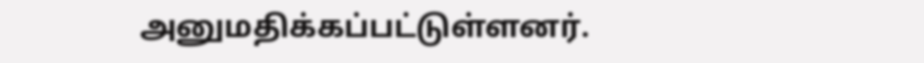அனுமதிக்கப்பட்டுள்ளனர்.